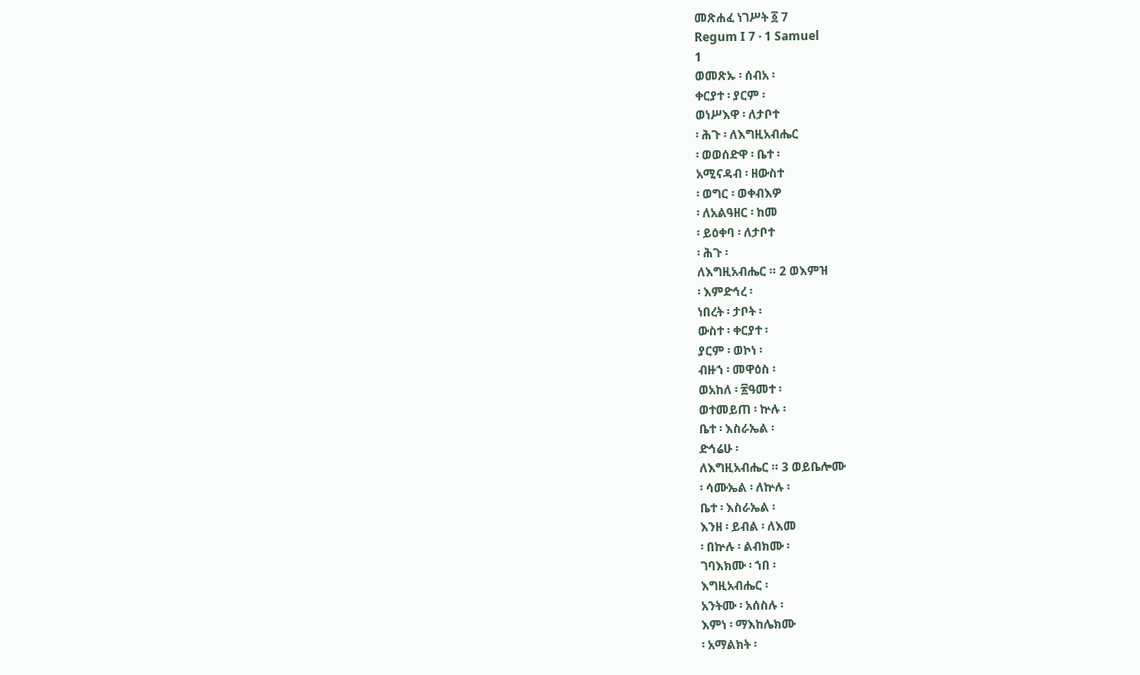መጽሐፈ ነገሥት ፩ 7
Regum I 7 · 1 Samuel
1
ወመጽኡ ፡ ሰብአ ፡
ቀርያተ ፡ ያርም ፡
ወነሥእዋ ፡ ለታቦተ
፡ ሕጉ ፡ ለእግዚአብሔር
፡ ወወሰድዋ ፡ ቤተ ፡
አሚናዳብ ፡ ዘውስተ
፡ ወግር ፡ ወቀብእዎ
፡ ለአልዓዘር ፡ ከመ
፡ ይዕቀባ ፡ ለታቦተ
፡ ሕጉ ፡
ለእግዚአብሔር ። 2 ወእምዝ
፡ እምድኅረ ፡
ነበረት ፡ ታቦት ፡
ውስተ ፡ ቀርያተ ፡
ያርም ፡ ወኮነ ፡
ብዙኀ ፡ መዋዕስ ፡
ወአከለ ፡ ፳ዓመተ ፡
ወተመይጠ ፡ ኵሉ ፡
ቤተ ፡ እስራኤል ፡
ድኅሬሁ ፡
ለእግዚአብሔር ። 3 ወይቤሎሙ
፡ ሳሙኤል ፡ ለኵሉ ፡
ቤተ ፡ እስራኤል ፡
እንዘ ፡ ይብል ፡ ለእመ
፡ በኵሉ ፡ ልብክሙ ፡
ገባእክሙ ፡ ኀበ ፡
እግዚአብሔር ፡
አንትሙ ፡ አሰስሉ ፡
እምነ ፡ ማእከሌክሙ
፡ አማልክት ፡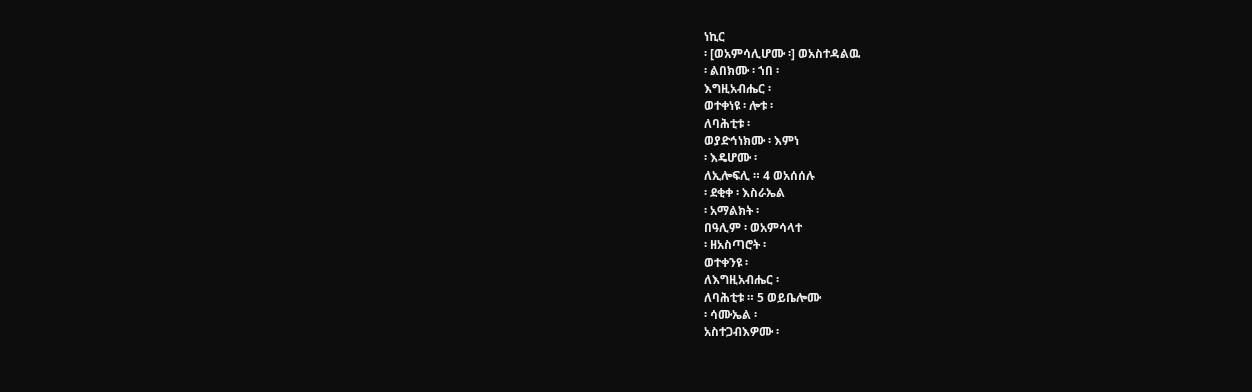ነኪር
፡ [ወአምሳሊሆሙ ፡] ወአስተዳልዉ
፡ ልበክሙ ፡ ኀበ ፡
እግዚአብሔር ፡
ወተቀነዩ ፡ ሎቱ ፡
ለባሕቲቱ ፡
ወያድኅነክሙ ፡ እምነ
፡ እዴሆሙ ፡
ለኢሎፍሊ ። 4 ወአሰሰሉ
፡ ደቂቀ ፡ እስራኤል
፡ አማልክት ፡
በዓሊም ፡ ወአምሳላተ
፡ ዘአስጣሮት ፡
ወተቀንዩ ፡
ለእግዚአብሔር ፡
ለባሕቲቱ ። 5 ወይቤሎሙ
፡ ሳሙኤል ፡
አስተጋብእዎሙ ፡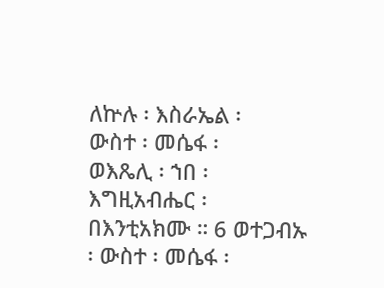ለኵሉ ፡ እስራኤል ፡
ውስተ ፡ መሴፋ ፡
ወእጼሊ ፡ ኀበ ፡
እግዚአብሔር ፡
በእንቲአክሙ ። 6 ወተጋብኡ
፡ ውስተ ፡ መሴፋ ፡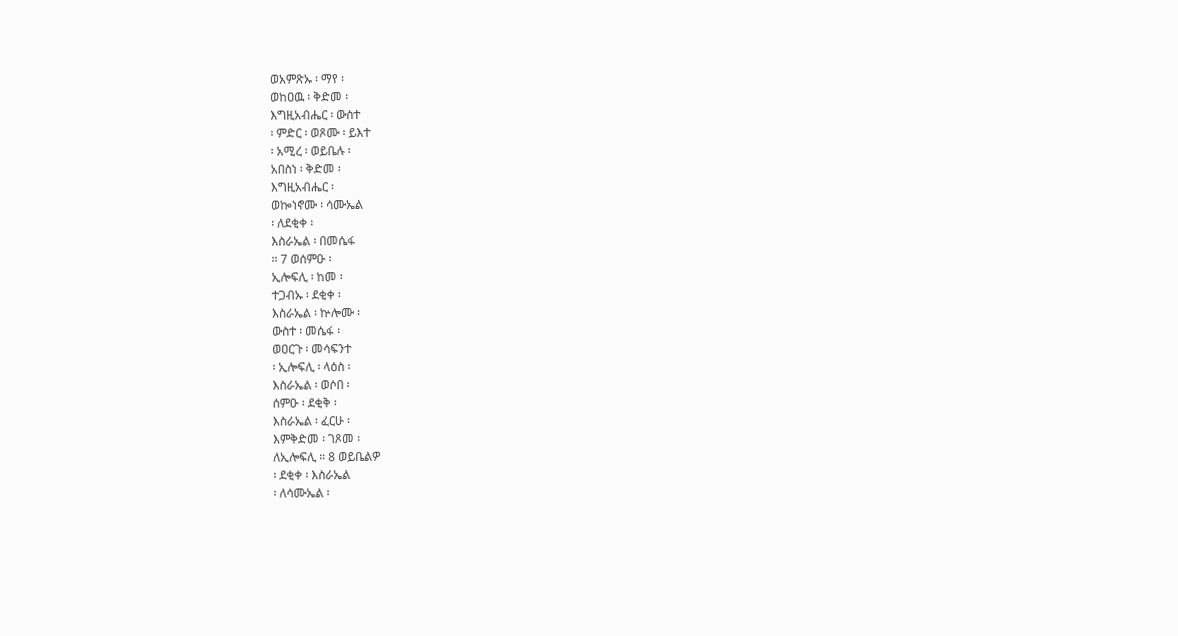ወአምጽኡ ፡ ማየ ፡
ወከዐዉ ፡ ቅድመ ፡
እግዚአብሔር ፡ ውስተ
፡ ምድር ፡ ወጾሙ ፡ ይእተ
፡ አሚረ ፡ ወይቤሉ ፡
አበስነ ፡ ቅድመ ፡
እግዚአብሔር ፡
ወኰነኖሙ ፡ ሳሙኤል
፡ ለደቂቀ ፡
እስራኤል ፡ በመሴፋ
። 7 ወሰምዑ ፡
ኢሎፍሊ ፡ ከመ ፡
ተጋብኡ ፡ ደቂቀ ፡
እስራኤል ፡ ኵሎሙ ፡
ውስተ ፡ መሴፋ ፡
ወዐርጉ ፡ መሳፍንተ
፡ ኢሎፍሊ ፡ ላዕስ ፡
እስራኤል ፡ ወሶበ ፡
ሰምዑ ፡ ደቂቅ ፡
እስራኤል ፡ ፈርሁ ፡
እምቅድመ ፡ ገጾመ ፡
ለኢሎፍሊ ። 8 ወይቤልዎ
፡ ደቂቀ ፡ እስራኤል
፡ ለሳሙኤል ፡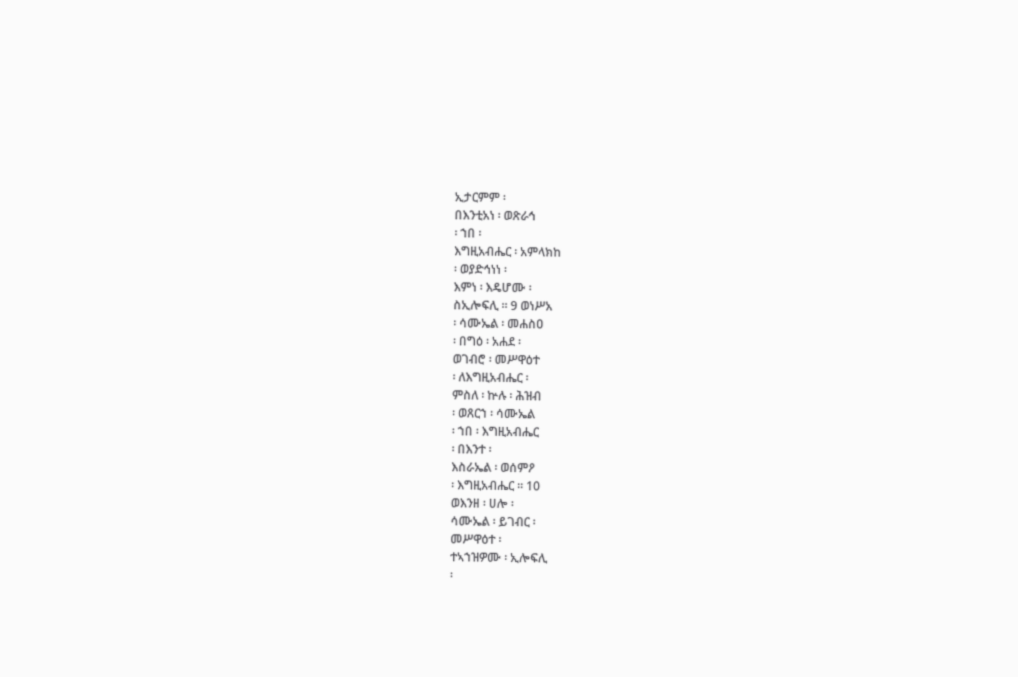ኢታርምም ፡
በእንቲአነ ፡ ወጽራኅ
፡ ኀበ ፡
እግዚአብሔር ፡ አምላክከ
፡ ወያድኅነነ ፡
እምነ ፡ እዴሆሙ ፡
ስኢሎፍሊ ። 9 ወነሥአ
፡ ሳሙኤል ፡ መሐስዐ
፡ በግዕ ፡ አሐደ ፡
ወገብሮ ፡ መሥዋዕተ
፡ ለእግዚአብሔር ፡
ምስለ ፡ ኵሉ ፡ ሕዝብ
፡ ወጸርኀ ፡ ሳሙኤል
፡ ኀበ ፡ እግዚአብሔር
፡ በእንተ ፡
እስራኤል ፡ ወሰምዖ
፡ እግዚአብሔር ። 10
ወእንዘ ፡ ሀሎ ፡
ሳሙኤል ፡ ይገብር ፡
መሥዋዕተ ፡
ተኣኀዝዎሙ ፡ ኢሎፍሊ
፡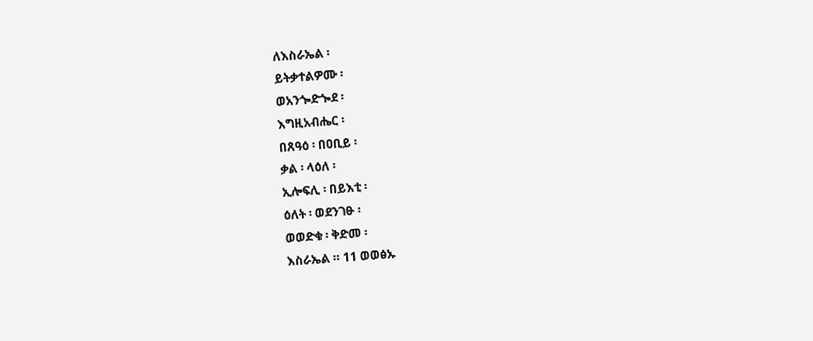ለእስራኤል ፡
ይትቃተልዎሙ ፡
ወአንጐድጐደ ፡
እግዚአብሔር ፡
በጸዓዕ ፡ በዐቢይ ፡
ቃል ፡ ላዕለ ፡
ኢሎፍሊ ፡ በይእቲ ፡
ዕለት ፡ ወደንገፁ ፡
ወወድቁ ፡ ቅድመ ፡
እስራኤል ። 11 ወወፅኡ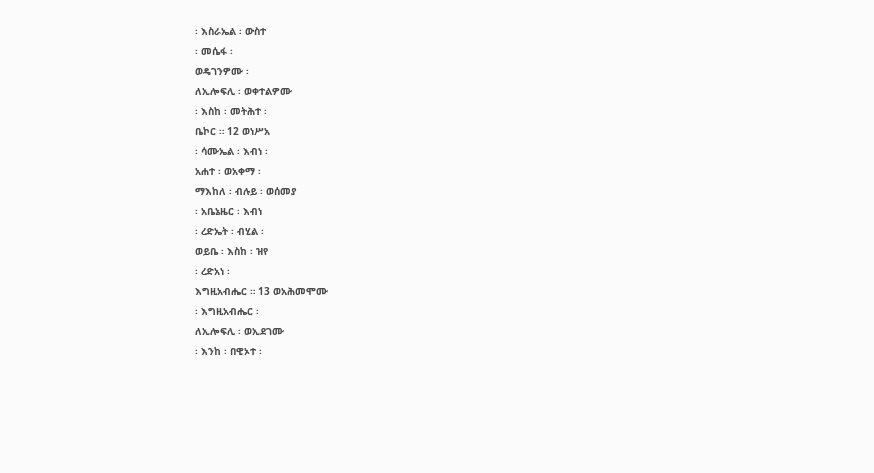፡ እስራኤል ፡ ውስተ
፡ መሴፋ ፡
ወዴገንዎሙ ፡
ለኢሎፍሊ ፡ ወቀተልዎሙ
፡ እስከ ፡ መትሕተ ፡
ቤኮር ። 12 ወነሥአ
፡ ሳሙኤል ፡ እብነ ፡
አሐተ ፡ ወአቀማ ፡
ማእከለ ፡ ብሉይ ፡ ወሰመያ
፡ አቤኔዜር ፡ እብነ
፡ ረድኤት ፡ ብሂል ፡
ወይቤ ፡ እስከ ፡ ዝየ
፡ ረድአነ ፡
እግዚአብሔር ። 13 ወአሕመሞሙ
፡ እግዚአብሔር ፡
ለኢሎፍሊ ፡ ወኢደገሙ
፡ እንከ ፡ በዊኦተ ፡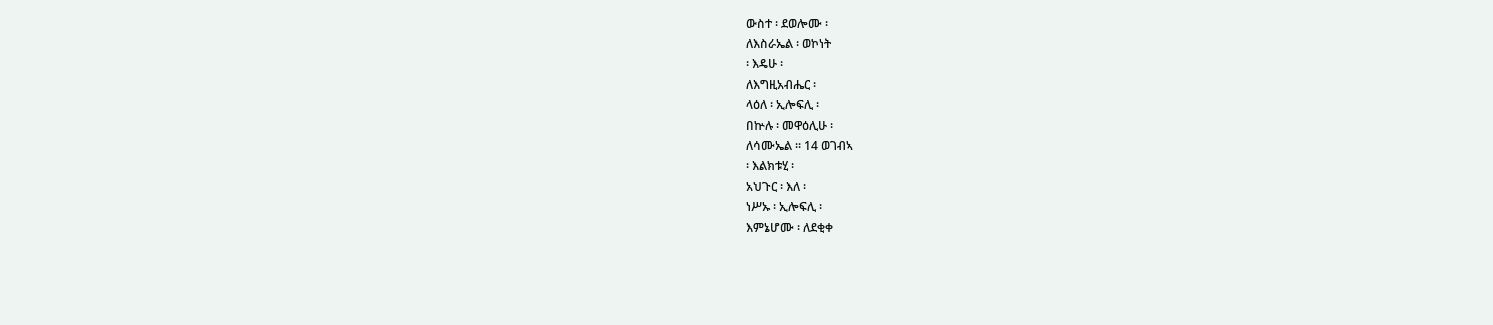ውስተ ፡ ደወሎሙ ፡
ለእስራኤል ፡ ወኮነት
፡ እዴሁ ፡
ለእግዚአብሔር ፡
ላዕለ ፡ ኢሎፍሊ ፡
በኵሉ ፡ መዋዕሊሁ ፡
ለሳሙኤል ። 14 ወገብኣ
፡ እልክቱሂ ፡
አህጉር ፡ እለ ፡
ነሥኡ ፡ ኢሎፍሊ ፡
እምኔሆሙ ፡ ለደቂቀ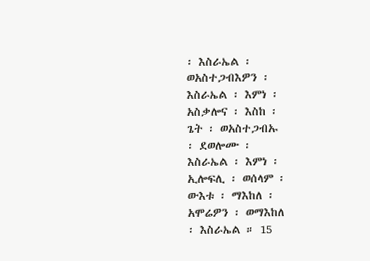፡ እስራኤል ፡
ወአስተጋብእዎን ፡
እስራኤል ፡ እምነ ፡
አስቃሎና ፡ እስከ ፡
ጌት ፡ ወአስተጋብኡ
፡ ደወሎሙ ፡
እስራኤል ፡ እምነ ፡
ኢሎፍሊ ፡ ወሰላም ፡
ውእቱ ፡ ማእከለ ፡
አሞሬዎን ፡ ወማእከለ
፡ እስራኤል ። 15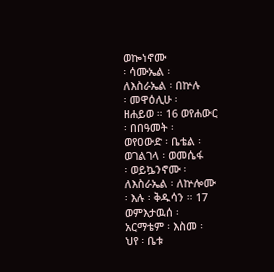ወኰነኖሙ
፡ ሳሙኤል ፡
ለእስራኤል ፡ በኵሉ
፡ መዋዕሊሁ ፡
ዘሐይወ ። 16 ወየሐውር
፡ በበዓመት ፡
ወየዐውድ ፡ ቤቴል ፡
ወገልገላ ፡ ወመሴፋ
፡ ወይኴንኖሙ ፡
ለእስራኤል ፡ ለኵሎሙ
፡ እሉ ፡ ቅዱሳን ። 17
ወምእታዉሰ ፡
አርማቴም ፡ እስመ ፡
ህየ ፡ ቤቱ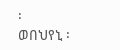፡
ወበህየኒ ፡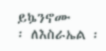ይኴንኖሙ
፡ ለእስራኤል ፡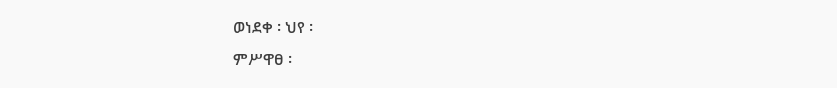ወነደቀ ፡ ህየ ፡
ምሥዋፀ ፡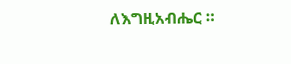ለእግዚአብሔር ።